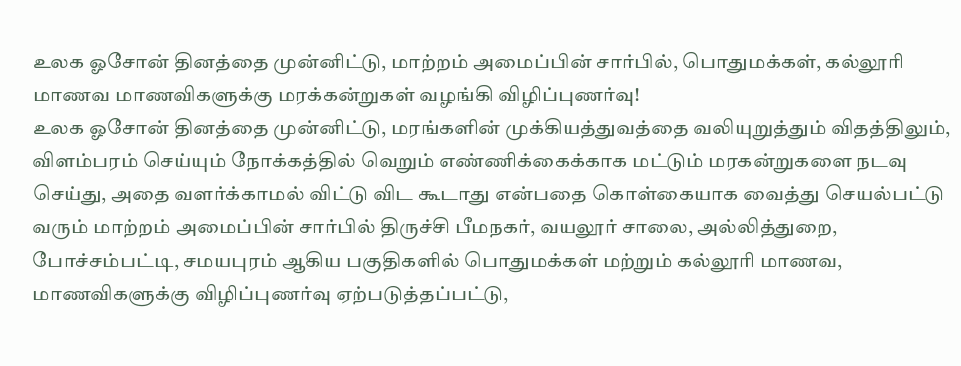உலக ஓசோன் தினத்தை முன்னிட்டு, மாற்றம் அமைப்பின் சார்பில், பொதுமக்கள், கல்லூரி மாணவ மாணவிகளுக்கு மரக்கன்றுகள் வழங்கி விழிப்புணர்வு!
உலக ஓசோன் தினத்தை முன்னிட்டு, மரங்களின் முக்கியத்துவத்தை வலியுறுத்தும் விதத்திலும், விளம்பரம் செய்யும் நோக்கத்தில் வெறும் எண்ணிக்கைக்காக மட்டும் மரகன்றுகளை நடவு செய்து, அதை வளர்க்காமல் விட்டு விட கூடாது என்பதை கொள்கையாக வைத்து செயல்பட்டு வரும் மாற்றம் அமைப்பின் சார்பில் திருச்சி பீமநகர், வயலூர் சாலை, அல்லித்துறை, போச்சம்பட்டி, சமயபுரம் ஆகிய பகுதிகளில் பொதுமக்கள் மற்றும் கல்லூரி மாணவ, மாணவிகளுக்கு விழிப்புணர்வு ஏற்படுத்தப்பட்டு,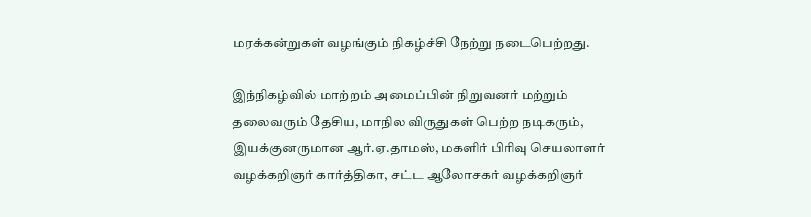மரக்கன்றுகள் வழங்கும் நிகழ்ச்சி நேற்று நடைபெற்றது.

இந்நிகழ்வில் மாற்றம் அமைப்பின் நிறுவனர் மற்றும் தலைவரும் தேசிய, மாநில விருதுகள் பெற்ற நடிகரும், இயக்குனருமான ஆர்.ஏ.தாமஸ், மகளிர் பிரிவு செயலாளர் வழக்கறிஞர் கார்த்திகா, சட்ட ஆலோசகர் வழக்கறிஞர்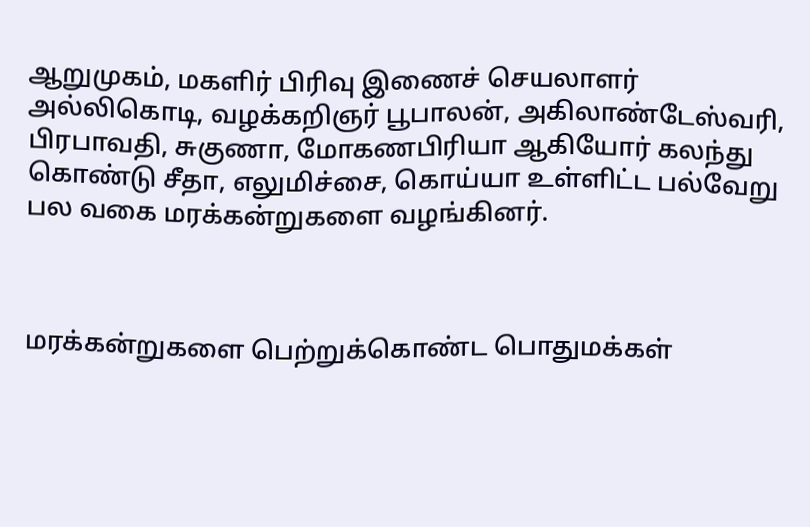ஆறுமுகம், மகளிர் பிரிவு இணைச் செயலாளர் அல்லிகொடி, வழக்கறிஞர் பூபாலன், அகிலாண்டேஸ்வரி, பிரபாவதி, சுகுணா, மோகணபிரியா ஆகியோர் கலந்து கொண்டு சீதா, எலுமிச்சை, கொய்யா உள்ளிட்ட பல்வேறு பல வகை மரக்கன்றுகளை வழங்கினர்.



மரக்கன்றுகளை பெற்றுக்கொண்ட பொதுமக்கள்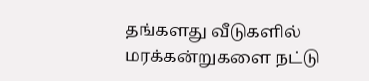தங்களது வீடுகளில் மரக்கன்றுகளை நட்டு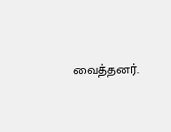வைத்தனர்.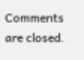Comments are closed.